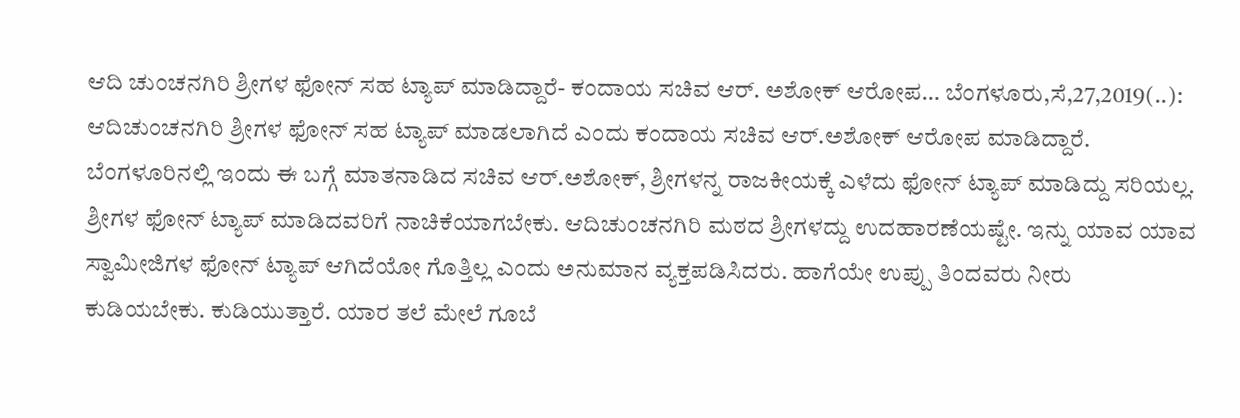ಆದಿ ಚುಂಚನಗಿರಿ ಶ್ರೀಗಳ ಫೋನ್ ಸಹ ಟ್ಯಾಪ್ ಮಾಡಿದ್ದಾರೆ- ಕಂದಾಯ ಸಚಿವ ಆರ್. ಅಶೋಕ್ ಆರೋಪ… ಬೆಂಗಳೂರು,ಸೆ,27,2019(..): ಆದಿಚುಂಚನಗಿರಿ ಶ್ರೀಗಳ ಫೋನ್ ಸಹ ಟ್ಯಾಪ್ ಮಾಡಲಾಗಿದೆ ಎಂದು ಕಂದಾಯ ಸಚಿವ ಆರ್.ಅಶೋಕ್ ಆರೋಪ ಮಾಡಿದ್ದಾರೆ. ಬೆಂಗಳೂರಿನಲ್ಲಿ ಇಂದು ಈ ಬಗ್ಗೆ ಮಾತನಾಡಿದ ಸಚಿವ ಆರ್.ಅಶೋಕ್, ಶ್ರೀಗಳನ್ನ ರಾಜಕೀಯಕ್ಕೆ ಎಳೆದು ಫೋನ್ ಟ್ಯಾಪ್ ಮಾಡಿದ್ದು ಸರಿಯಲ್ಲ. ಶ್ರೀಗಳ ಫೋನ್ ಟ್ಯಾಪ್ ಮಾಡಿದವರಿಗೆ ನಾಚಿಕೆಯಾಗಬೇಕು. ಆದಿಚುಂಚನಗಿರಿ ಮಠದ ಶ್ರೀಗಳದ್ದು ಉದಹಾರಣೆಯಷ್ಟೇ. ಇನ್ನು ಯಾವ ಯಾವ ಸ್ವಾಮೀಜಿಗಳ ಫೋನ್ ಟ್ಯಾಪ್ ಆಗಿದೆಯೋ ಗೊತ್ತಿಲ್ಲ ಎಂದು ಅನುಮಾನ ವ್ಯಕ್ತಪಡಿಸಿದರು. ಹಾಗೆಯೇ ಉಪ್ಪು ತಿಂದವರು ನೀರು ಕುಡಿಯಬೇಕು. ಕುಡಿಯುತ್ತಾರೆ. ಯಾರ ತಲೆ ಮೇಲೆ ಗೂಬೆ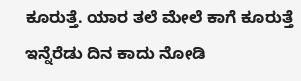ಕೂರುತ್ತೆ. ಯಾರ ತಲೆ ಮೇಲೆ ಕಾಗೆ ಕೂರುತ್ತೆ ಇನ್ನೆರೆಡು ದಿನ ಕಾದು ನೋಡಿ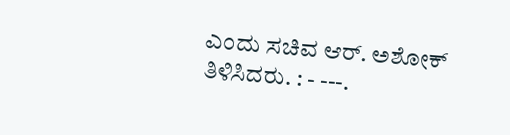ಎಂದು ಸಚಿವ ಆರ್. ಅಶೋಕ್ ತಿಳಿಸಿದರು. : - ---.